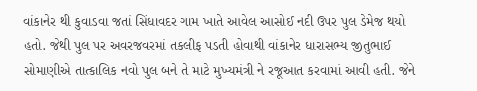વાંકાનેર થી કુવાડવા જતાં સિંધાવદર ગામ ખાતે આવેલ આસોઈ નદી ઉપર પુલ ડેમેજ થયો હતો. જેથી પુલ પર અવરજવરમાં તકલીફ પડતી હોવાથી વાંકાનેર ધારાસભ્ય જીતુભાઈ સોમાણીએ તાત્કાલિક નવો પુલ બને તે માટે મુખ્યમંત્રી ને રજૂઆત કરવામાં આવી હતી. જેને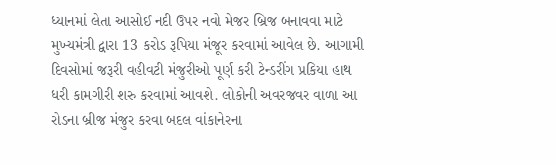ધ્યાનમાં લેતા આસોઈ નદી ઉપર નવો મેજર બ્રિજ બનાવવા માટે મુખ્યમંત્રી દ્વારા 13 કરોડ રૂપિયા મંજૂર કરવામાં આવેલ છે. આગામી દિવસોમાં જરૂરી વહીવટી મંજુરીઓ પૂર્ણ કરી ટેન્ડરીંગ પ્રકિયા હાથ ધરી કામગીરી શરુ કરવામાં આવશે. લોકોની અવરજવર વાળા આ રોડના બ્રીજ મંજુર કરવા બદલ વાંકાનેરના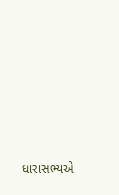ધારાસભ્યએ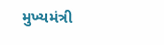મુખ્યમંત્રી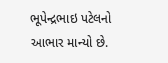ભૂપેન્દ્રભાઇ પટેલનો આભાર માન્યો છે.